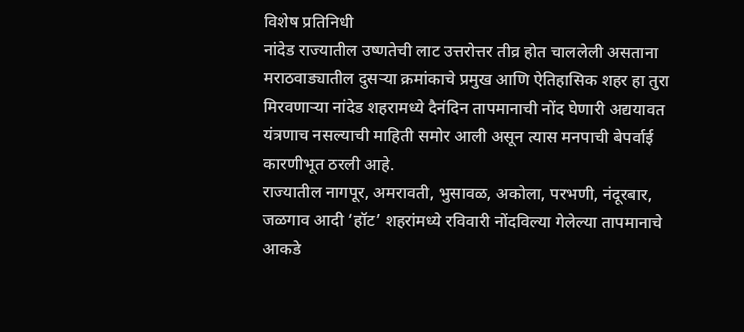विशेष प्रतिनिधी
नांदेड राज्यातील उष्णतेची लाट उत्तरोत्तर तीव्र होत चाललेली असताना मराठवाड्यातील दुसऱ्या क्रमांकाचे प्रमुख आणि ऐतिहासिक शहर हा तुरा मिरवणाऱ्या नांदेड शहरामध्ये दैनंदिन तापमानाची नोंद घेणारी अद्ययावत यंत्रणाच नसल्याची माहिती समोर आली असून त्यास मनपाची बेपर्वाई कारणीभूत ठरली आहे.
राज्यातील नागपूर, अमरावती, भुसावळ, अकोला, परभणी, नंदूरबार, जळगाव आदी ‘हॉट’ शहरांमध्ये रविवारी नोंदविल्या गेलेल्या तापमानाचे आकडे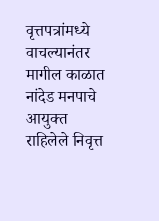वृत्तपत्रांमध्ये वाचल्यानंतर मागील काळात नांदेड मनपाचे आयुक्त राहिलेले निवृत्त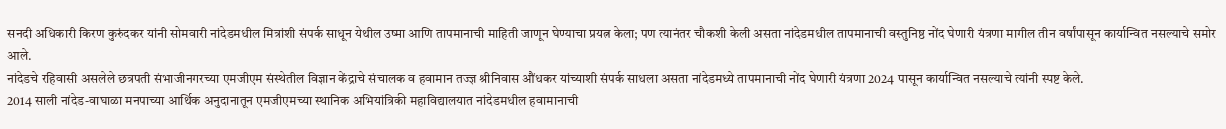सनदी अधिकारी किरण कुरुंदकर यांनी सोमवारी नांदेडमधील मित्रांशी संपर्क साधून येथील उष्मा आणि तापमानाची माहिती जाणून घेण्याचा प्रयत्न केला; पण त्यानंतर चौकशी केली असता नांदेडमधील तापमानाची वस्तुनिष्ठ नोंद घेणारी यंत्रणा मागील तीन वर्षांपासून कार्यान्वित नसल्याचे समोर आले.
नांदेडचे रहिवासी असलेले छत्रपती संभाजीनगरच्या एमजीएम संस्थेतील विज्ञान केंद्राचे संचालक व हवामान तज्ज्ञ श्रीनिवास औंधकर यांच्याशी संपर्क साधला असता नांदेडमध्ये तापमानाची नोंद घेणारी यंत्रणा 2024 पासून कार्यान्वित नसल्याचे त्यांनी स्पष्ट केले.
2014 साली नांदेड-वाघाळा मनपाच्या आर्थिक अनुदानातून एमजीएमच्या स्थानिक अभियांत्रिकी महाविद्यालयात नांदेडमधील हवामानाची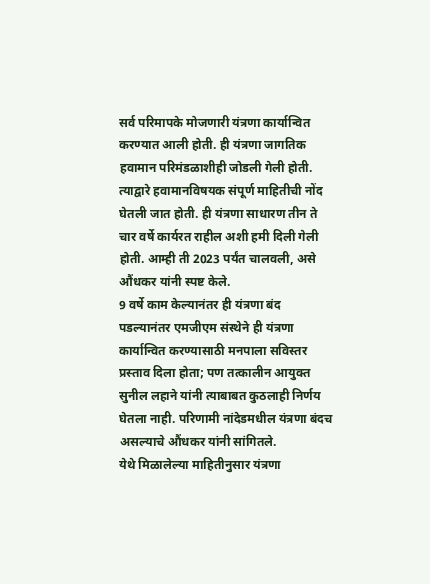सर्व परिमापके मोजणारी यंत्रणा कार्यान्वित करण्यात आली होती. ही यंत्रणा जागतिक हवामान परिमंडळाशीही जोडली गेली होती. त्याद्वारे हवामानविषयक संपूर्ण माहितीची नोंद घेतली जात होती. ही यंत्रणा साधारण तीन ते चार वर्षे कार्यरत राहील अशी हमी दिली गेली होती. आम्ही ती 2023 पर्यंत चालवली, असे औंधकर यांनी स्पष्ट केले.
9 वर्षे काम केल्यानंतर ही यंत्रणा बंद पडल्यानंतर एमजीएम संस्थेने ही यंत्रणा कार्यान्वित करण्यासाठी मनपाला सविस्तर प्रस्ताव दिला होता; पण तत्कालीन आयुक्त सुनील लहाने यांनी त्याबाबत कुठलाही निर्णय घेतला नाही. परिणामी नांदेडमधील यंत्रणा बंदच असल्याचे औंधकर यांनी सांगितले.
येथे मिळालेल्या माहितीनुसार यंत्रणा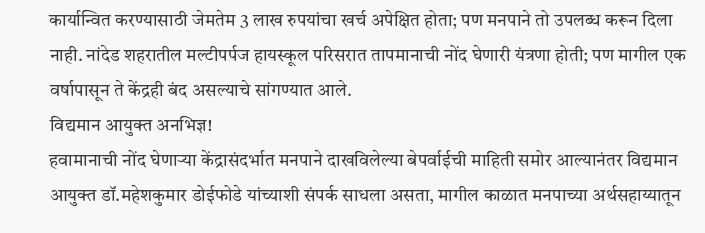कार्यान्वित करण्यासाठी जेमतेम 3 लाख रुपयांचा खर्च अपेक्षित होता; पण मनपाने तो उपलब्ध करून दिला नाही. नांदेड शहरातील मल्टीपर्पज हायस्कूल परिसरात तापमानाची नोंद घेणारी यंत्रणा होती; पण मागील एक वर्षापासून ते केंद्रही बंद असल्याचे सांगण्यात आले.
विद्यमान आयुक्त अनभिज्ञ!
हवामानाची नोंद घेणाऱ्या केंद्रासंदर्भात मनपाने दाखविलेल्या बेपर्वाईची माहिती समोर आल्यानंतर विद्यमान आयुक्त डॉ.महेशकुमार डोईफोडे यांच्याशी संपर्क साधला असता, मागील काळात मनपाच्या अर्थसहाय्यातून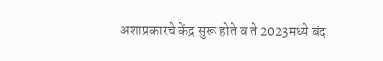अशाप्रकारचे केंद्र सुरू होते व ते 2023मध्ये बंद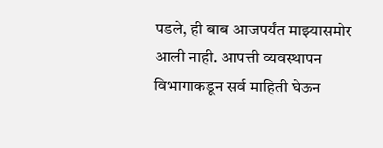पडले, ही बाब आजपर्यंत माझ्यासमोर आली नाही. आपत्ती व्यवस्थापन विभागाकडून सर्व माहिती घेऊन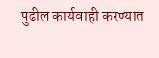पुढील कार्यवाही करण्यात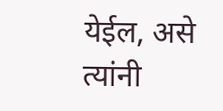येईल, असे त्यांनी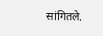सांगितले.